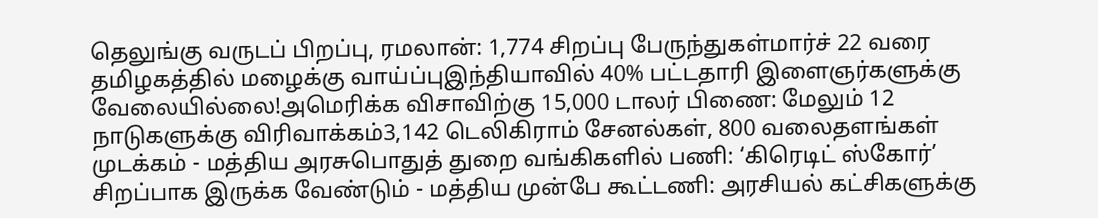தெலுங்கு வருடப் பிறப்பு, ரமலான்: 1,774 சிறப்பு பேருந்துகள்மார்ச் 22 வரை தமிழகத்தில் மழைக்கு வாய்ப்புஇந்தியாவில் 40% பட்டதாரி இளைஞர்களுக்கு வேலையில்லை!அமெரிக்க விசாவிற்கு 15,000 டாலர் பிணை: மேலும் 12 நாடுகளுக்கு விரிவாக்கம்3,142 டெலிகிராம் சேனல்கள், 800 வலைதளங்கள் முடக்கம் - மத்திய அரசுபொதுத் துறை வங்கிகளில் பணி: ‘கிரெடிட் ஸ்கோர்’ சிறப்பாக இருக்க வேண்டும் - மத்திய முன்பே கூட்டணி: அரசியல் கட்சிகளுக்கு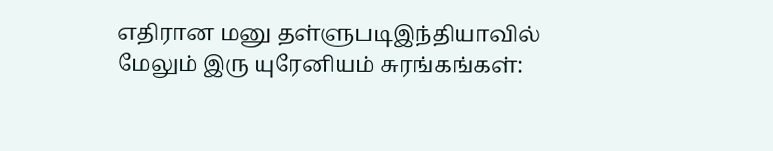எதிரான மனு தள்ளுபடிஇந்தியாவில் மேலும் இரு யுரேனியம் சுரங்கங்கள்: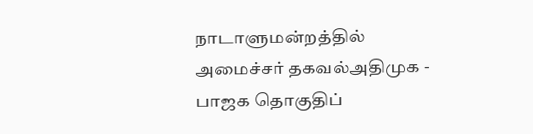நாடாளுமன்றத்தில் அமைச்சர் தகவல்அதிமுக - பாஜக தொகுதிப்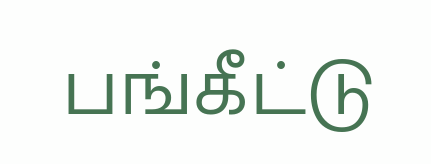பங்கீட்டு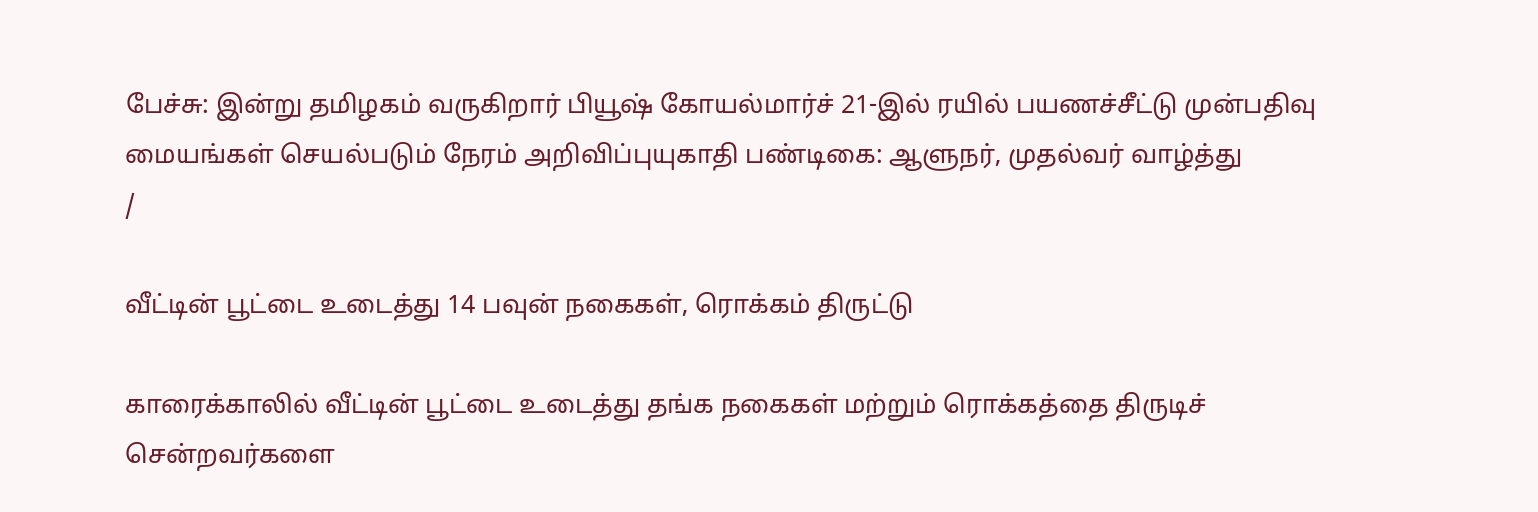பேச்சு: இன்று தமிழகம் வருகிறார் பியூஷ் கோயல்மார்ச் 21-இல் ரயில் பயணச்சீட்டு முன்பதிவு மையங்கள் செயல்படும் நேரம் அறிவிப்புயுகாதி பண்டிகை: ஆளுநர், முதல்வர் வாழ்த்து
/

வீட்டின் பூட்டை உடைத்து 14 பவுன் நகைகள், ரொக்கம் திருட்டு

காரைக்காலில் வீட்டின் பூட்டை உடைத்து தங்க நகைகள் மற்றும் ரொக்கத்தை திருடிச் சென்றவர்களை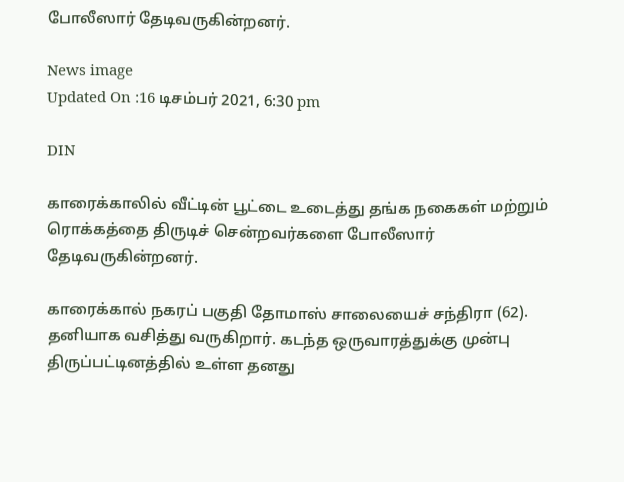போலீஸார் தேடிவருகின்றனர்.

News image
Updated On :16 டிசம்பர் 2021, 6:30 pm

DIN

காரைக்காலில் வீட்டின் பூட்டை உடைத்து தங்க நகைகள் மற்றும் ரொக்கத்தை திருடிச் சென்றவர்களை போலீஸார் தேடிவருகின்றனர்.

காரைக்கால் நகரப் பகுதி தோமாஸ் சாலையைச் சந்திரா (62). தனியாக வசித்து வருகிறார். கடந்த ஒருவாரத்துக்கு முன்பு திருப்பட்டினத்தில் உள்ள தனது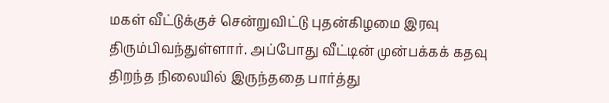மகள் வீட்டுக்குச் சென்றுவிட்டு புதன்கிழமை இரவு திரும்பிவந்துள்ளார். அப்போது வீட்டின் முன்பக்கக் கதவு திறந்த நிலையில் இருந்ததை பார்த்து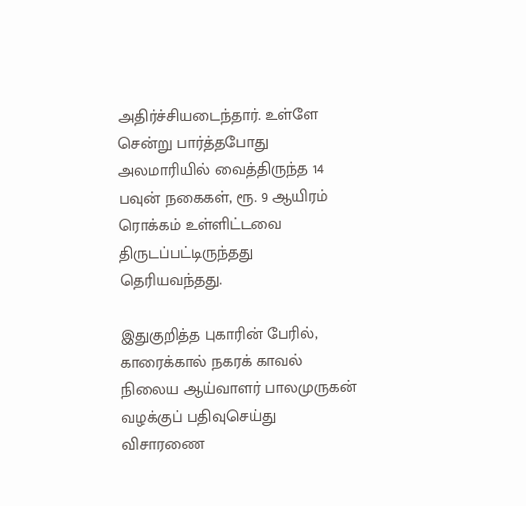அதிர்ச்சியடைந்தார். உள்ளே சென்று பார்த்தபோது அலமாரியில் வைத்திருந்த 14 பவுன் நகைகள், ரூ. 9 ஆயிரம் ரொக்கம் உள்ளிட்டவை திருடப்பட்டிருந்தது தெரியவந்தது.

இதுகுறித்த புகாரின் பேரில், காரைக்கால் நகரக் காவல் நிலைய ஆய்வாளர் பாலமுருகன் வழக்குப் பதிவுசெய்து விசாரணை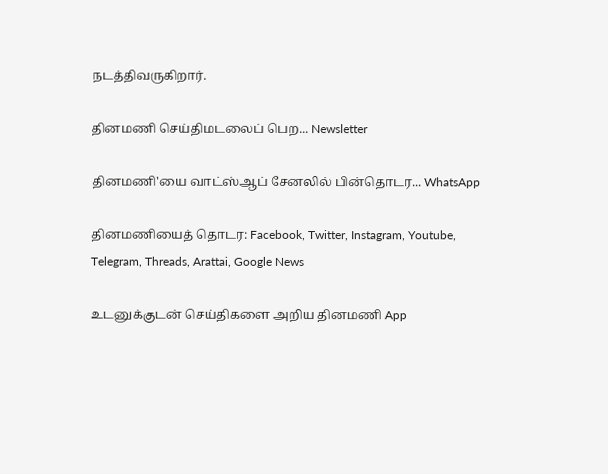நடத்திவருகிறார்.

தினமணி செய்திமடலைப் பெற... Newsletter

தினமணி'யை வாட்ஸ்ஆப் சேனலில் பின்தொடர... WhatsApp

தினமணியைத் தொடர: Facebook, Twitter, Instagram, Youtube, Telegram, Threads, Arattai, Google News

உடனுக்குடன் செய்திகளை அறிய தினமணி App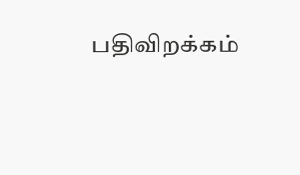பதிவிறக்கம்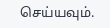செய்யவும்.